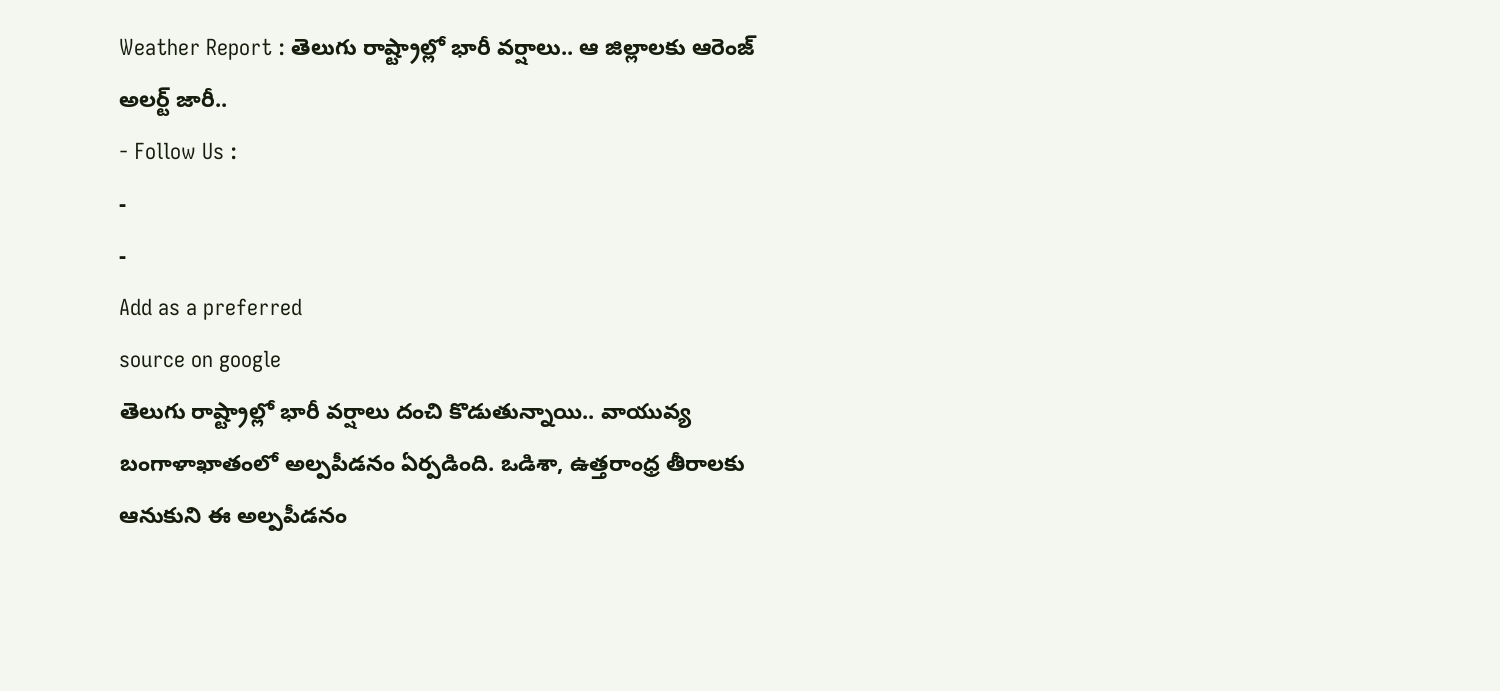Weather Report : తెలుగు రాష్ట్రాల్లో భారీ వర్షాలు.. ఆ జిల్లాలకు ఆరెంజ్ అలర్ట్ జారీ..
- Follow Us :
-
-
Add as a preferred
source on google
తెలుగు రాష్ట్రాల్లో భారీ వర్షాలు దంచి కొడుతున్నాయి.. వాయువ్య బంగాళాఖాతంలో అల్పపీడనం ఏర్పడింది. ఒడిశా, ఉత్తరాంధ్ర తీరాలకు ఆనుకుని ఈ అల్పపీడనం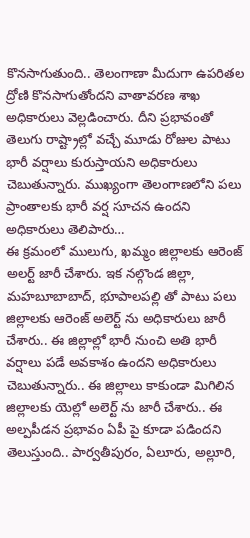కొనసాగుతుంది.. తెలంగాణా మీదుగా ఉపరితల ద్రోణి కొనసాగుతోందని వాతావరణ శాఖ అధికారులు వెల్లడించారు. దీని ప్రభావంతో తెలుగు రాష్ట్రాల్లో వచ్చే మూడు రోజుల పాటు భారీ వర్షాలు కురుస్తాయని అధికారులు చెబుతున్నారు. ముఖ్యంగా తెలంగాణలోని పలు ప్రాంతాలకు భారీ వర్ష సూచన ఉందని అధికారులు తెలిపారు…
ఈ క్రమంలో ములుగు, ఖమ్మం జిల్లాలకు ఆరెంజ్ అలర్ట్ జారీ చేశారు. ఇక నల్గొండ జిల్లా, మహబూబాబాద్, భూపాలపల్లి తో పాటు పలు జిల్లాలకు ఆరెంజ్ అలెర్ట్ ను అధికారులు జారీ చేశారు.. ఈ జిల్లాల్లో భారీ నుంచి అతి భారీ వర్షాలు పడే అవకాశం ఉందని అధికారులు చెబుతున్నారు.. ఈ జిల్లాలు కాకుండా మిగిలిన జిల్లాలకు యెల్లో అలెర్ట్ ను జారీ చేశారు.. ఈ అల్పపీడన ప్రభావం ఏపీ పై కూడా పడిందని తెలుస్తుంది.. పార్వతీపురం, ఏలూరు, అల్లూరి,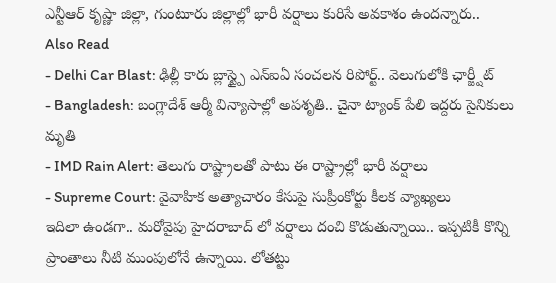ఎన్టీఆర్ కృష్ణా జిల్లా, గుంటూరు జిల్లాల్లో భారీ వర్షాలు కురిసే అవకాశం ఉందన్నారు..
Also Read
- Delhi Car Blast: ఢిల్లీ కారు బ్లాస్ట్పై ఎన్ఐఏ సంచలన రిపోర్ట్.. వెలుగులోకి ఛార్జ్షీట్
- Bangladesh: బంగ్లాదేశ్ ఆర్మీ విన్యాసాల్లో అపశృతి.. చైనా ట్యాంక్ పేలి ఇద్దరు సైనికులు మృతి
- IMD Rain Alert: తెలుగు రాష్ట్రాలతో పాటు ఈ రాష్ట్రాల్లో భారీ వర్షాలు
- Supreme Court: వైవాహిక అత్యాచారం కేసుపై సుప్రీంకోర్టు కీలక వ్యాఖ్యలు
ఇదిలా ఉండగా.. మరోవైపు హైదరాబాద్ లో వర్షాలు దంచి కొడుతున్నాయి.. ఇప్పటికీ కొన్ని ప్రాంతాలు నీటి ముంపులోనే ఉన్నాయి. లోతట్టు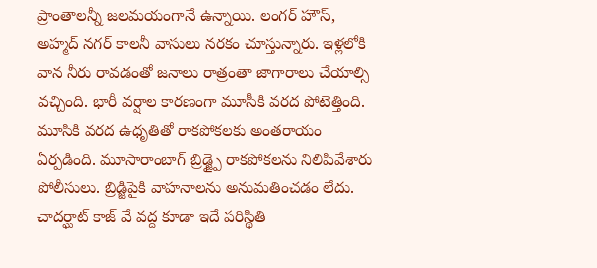ప్రాంతాలన్నీ జలమయంగానే ఉన్నాయి. లంగర్ హౌస్, అహ్మద్ నగర్ కాలనీ వాసులు నరకం చూస్తున్నారు. ఇళ్లలోకి వాన నీరు రావడంతో జనాలు రాత్రంతా జాగారాలు చేయాల్సి వచ్చింది. భారీ వర్షాల కారణంగా మూసీకి వరద పోటెత్తింది. మూసికి వరద ఉధృతితో రాకపోకలకు అంతరాయం ఏర్పడింది. మూసారాంబాగ్ బ్రిడ్జ్పై రాకపోకలను నిలిపివేశారు పోలీసులు. బ్రిడ్జిపైకి వాహనాలను అనుమతించడం లేదు. చాదర్ఘాట్ కాజ్ వే వద్ద కూడా ఇదే పరిస్థితి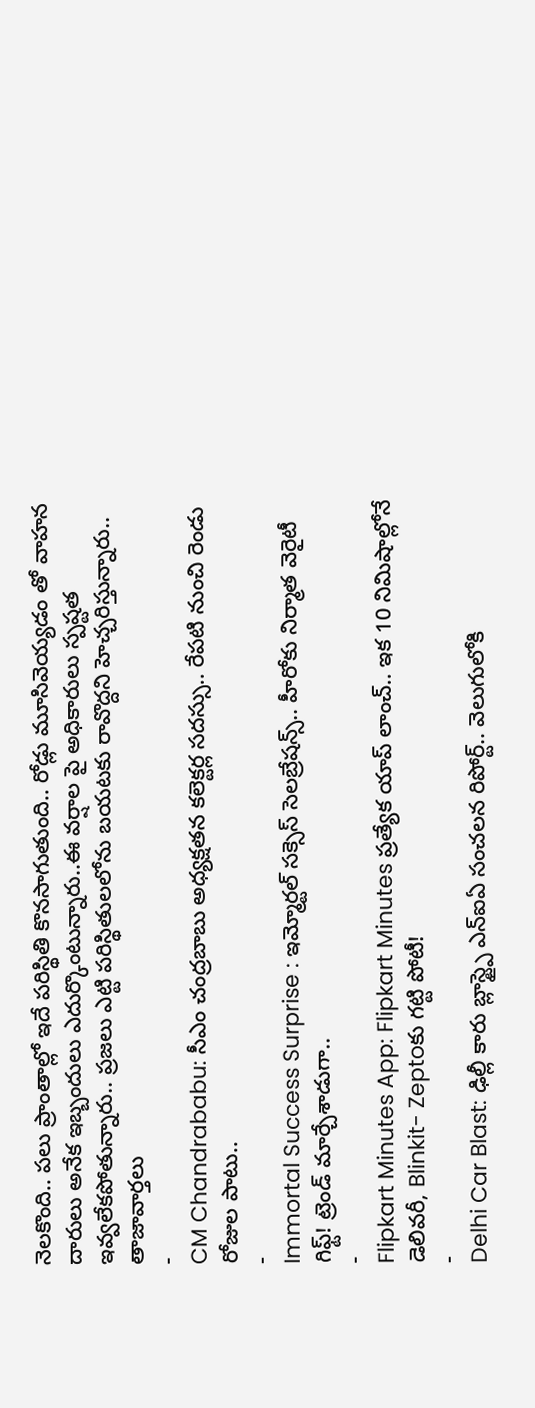నెలకొంది.. పలు ప్రాంతాల్లో ఇదే పరిస్థితి కొనసాగుతుంది.. రోడ్లు మూసివెయ్యడం తో వాహన దారులు అనేక ఇబ్బందులు ఎదుర్కొంటున్నారు..ఈ వర్షాల పై అధికారులు స్పష్టత ఇవ్వలేకపోతున్నారు.. ప్రజలు ఎట్టి పరిస్థితులలోను బయటకు రావొద్దని హెచ్చరిస్తున్నారు..
తాజావార్తలు
-
CM Chandrababu: సీఎం చంద్రబాబు అధ్యక్షతన కలెక్టర్ల సదస్సు.. రేపటి నుంచి రెండు రోజుల పాటు..
-
Immortal Success Surprise : ఇమ్మోర్టల్ సక్సెస్ సెలబ్రేషన్స్.. హీరోకు నిర్మాత వెరైటీ గిఫ్ట్! ట్రెండ్ మార్చేశాడుగా..
-
Flipkart Minutes App: Flipkart Minutes ప్రత్యేక యాప్ లాంచ్.. ఇక 10 నిమిషాల్లోనే డెలివరీ, Blinkit- Zeptoకు గట్టి పోటీ!
-
Delhi Car Blast: ఢిల్లీ కారు బ్లాస్ట్పై ఎన్ఐఏ సంచలన రిపోర్ట్.. వెలుగులోకి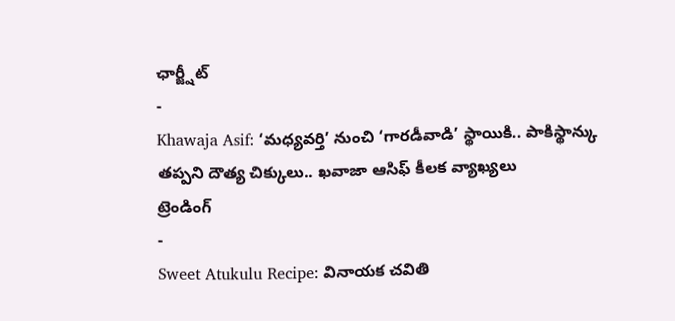ఛార్జ్షీట్
-
Khawaja Asif: ‘మధ్యవర్తి’ నుంచి ‘గారడీవాడి’ స్థాయికి.. పాకిస్థాన్కు తప్పని దౌత్య చిక్కులు.. ఖవాజా ఆసిఫ్ కీలక వ్యాఖ్యలు
ట్రెండింగ్
-
Sweet Atukulu Recipe: వినాయక చవితి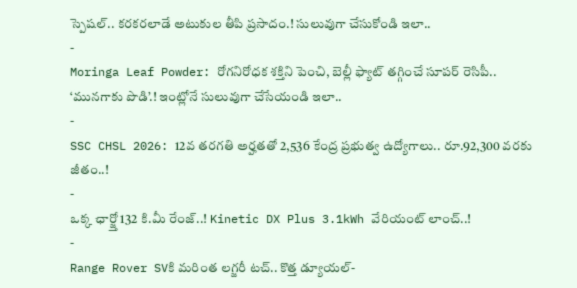స్పెషల్.. కరకరలాడే అటుకుల తీపి ప్రసాదం.! సులువుగా చేసుకోండి ఇలా..
-
Moringa Leaf Powder: రోగనిరోధక శక్తిని పెంచి, బెల్లీ ఫ్యాట్ తగ్గించే సూపర్ రెసిపీ.. ‘మునగాకు పొడి’.! ఇంట్లోనే సులువుగా చేసేయండి ఇలా..
-
SSC CHSL 2026: 12వ తరగతి అర్హతతో 2,536 కేంద్ర ప్రభుత్వ ఉద్యోగాలు.. రూ.92,300 వరకు జీతం..!
-
ఒక్క ఛార్జ్తో 132 కి.మీ రేంజ్..! Kinetic DX Plus 3.1kWh వేరియంట్ లాంచ్..!
-
Range Rover SVకి మరింత లగ్జరీ టచ్.. కొత్త డ్యూయల్-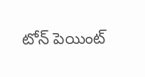టోన్ పెయింట్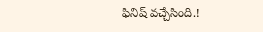ఫినిష్ వచ్చేసింది.!